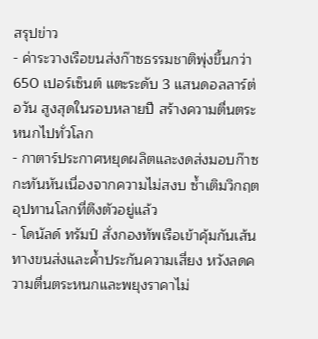สรุปข่าว
- ค่าระวางเรือขนส่งก๊าซธรรมชาติพุ่งขึ้นกว่า 650 เปอร์เซ็นต์ แตะระดับ 3 แสนดอลลาร์ต่อวัน สูงสุดในรอบหลายปี สร้างความตื่นตระหนกไปทั่วโลก
- กาตาร์ประกาศหยุดผลิตและงดส่งมอบก๊าซกะทันหันเนื่องจากความไม่สงบ ซ้ำเติมวิกฤตอุปทานโลกที่ตึงตัวอยู่แล้ว
- โดนัลด์ ทรัมป์ สั่งกองทัพเรือเข้าคุ้มกันเส้นทางขนส่งและค้ำประกันความเสี่ยง หวังลดความตื่นตระหนกและพยุงราคาไม่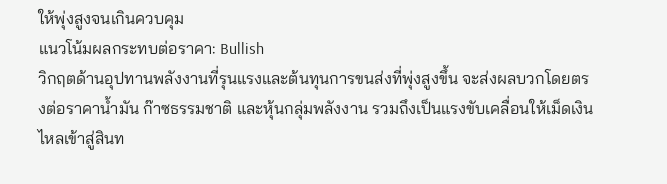ให้พุ่งสูงจนเกินควบคุม
แนวโน้มผลกระทบต่อราคา: Bullish
วิกฤตด้านอุปทานพลังงานที่รุนแรงและต้นทุนการขนส่งที่พุ่งสูงขึ้น จะส่งผลบวกโดยตรงต่อราคาน้ำมัน ก๊าซธรรมชาติ และหุ้นกลุ่มพลังงาน รวมถึงเป็นแรงขับเคลื่อนให้เม็ดเงินไหลเข้าสู่สินท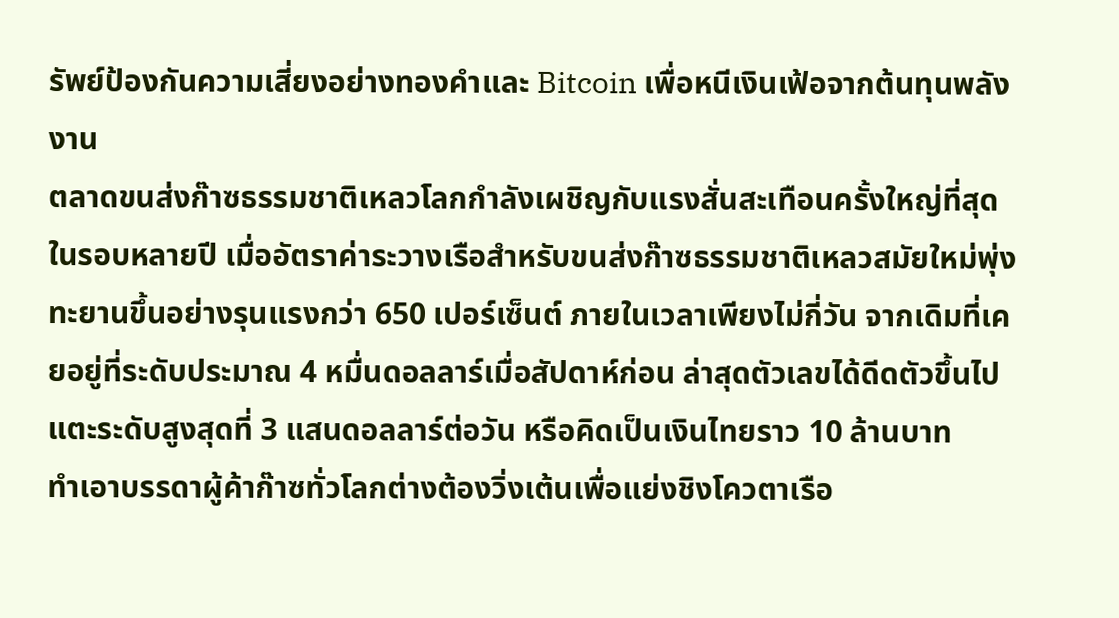รัพย์ป้องกันความเสี่ยงอย่างทองคำและ Bitcoin เพื่อหนีเงินเฟ้อจากต้นทุนพลังงาน
ตลาดขนส่งก๊าซธรรมชาติเหลวโลกกำลังเผชิญกับแรงสั่นสะเทือนครั้งใหญ่ที่สุดในรอบหลายปี เมื่ออัตราค่าระวางเรือสำหรับขนส่งก๊าซธรรมชาติเหลวสมัยใหม่พุ่งทะยานขึ้นอย่างรุนแรงกว่า 650 เปอร์เซ็นต์ ภายในเวลาเพียงไม่กี่วัน จากเดิมที่เคยอยู่ที่ระดับประมาณ 4 หมื่นดอลลาร์เมื่อสัปดาห์ก่อน ล่าสุดตัวเลขได้ดีดตัวขึ้นไปแตะระดับสูงสุดที่ 3 แสนดอลลาร์ต่อวัน หรือคิดเป็นเงินไทยราว 10 ล้านบาท
ทำเอาบรรดาผู้ค้าก๊าซทั่วโลกต่างต้องวิ่งเต้นเพื่อแย่งชิงโควตาเรือ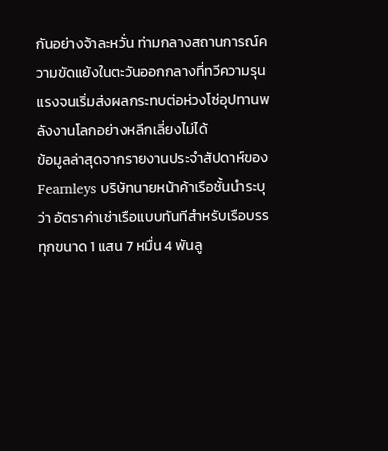กันอย่างจ้าละหวั่น ท่ามกลางสถานการณ์ความขัดแย้งในตะวันออกกลางที่ทวีความรุนแรงจนเริ่มส่งผลกระทบต่อห่วงโซ่อุปทานพลังงานโลกอย่างหลีกเลี่ยงไม่ได้
ข้อมูลล่าสุดจากรายงานประจำสัปดาห์ของ Fearnleys บริษัทนายหน้าค้าเรือชั้นนำระบุว่า อัตราค่าเช่าเรือแบบทันทีสำหรับเรือบรรทุกขนาด 1 แสน 7 หมื่น 4 พันลู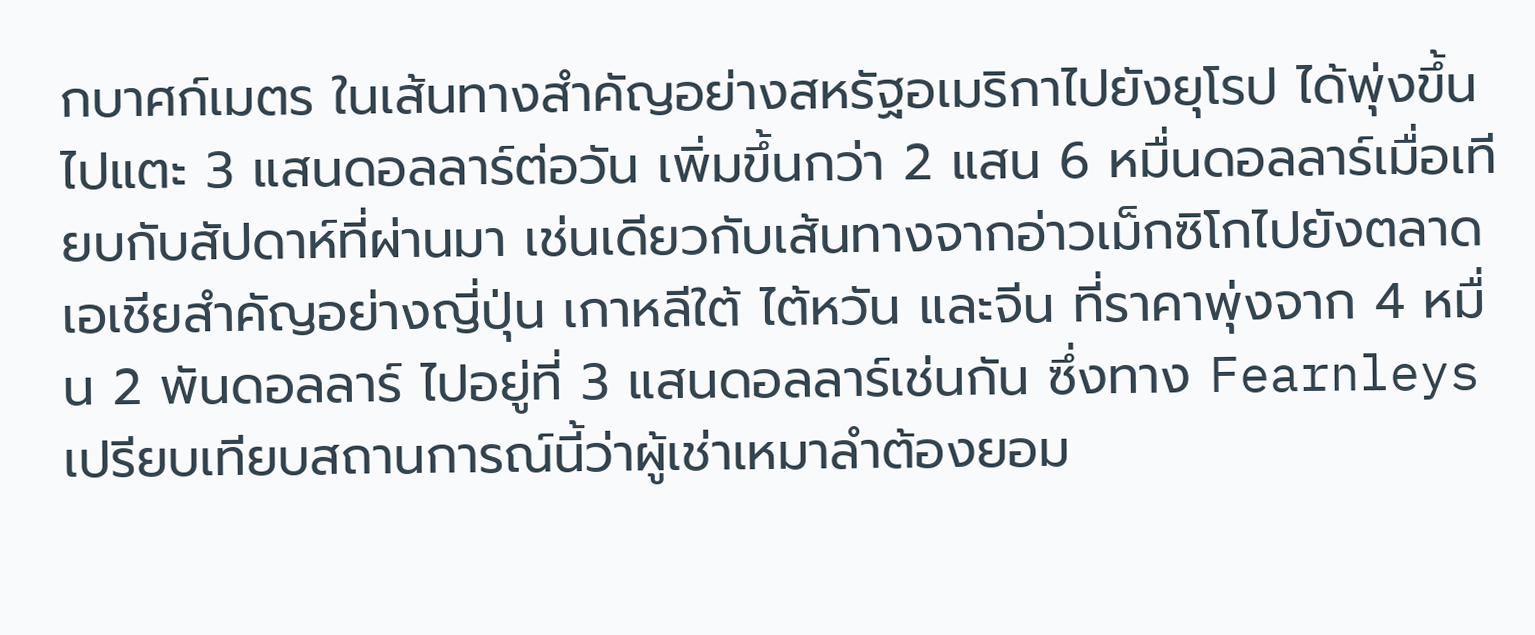กบาศก์เมตร ในเส้นทางสำคัญอย่างสหรัฐอเมริกาไปยังยุโรป ได้พุ่งขึ้นไปแตะ 3 แสนดอลลาร์ต่อวัน เพิ่มขึ้นกว่า 2 แสน 6 หมื่นดอลลาร์เมื่อเทียบกับสัปดาห์ที่ผ่านมา เช่นเดียวกับเส้นทางจากอ่าวเม็กซิโกไปยังตลาดเอเชียสำคัญอย่างญี่ปุ่น เกาหลีใต้ ไต้หวัน และจีน ที่ราคาพุ่งจาก 4 หมื่น 2 พันดอลลาร์ ไปอยู่ที่ 3 แสนดอลลาร์เช่นกัน ซึ่งทาง Fearnleys เปรียบเทียบสถานการณ์นี้ว่าผู้เช่าเหมาลำต้องยอม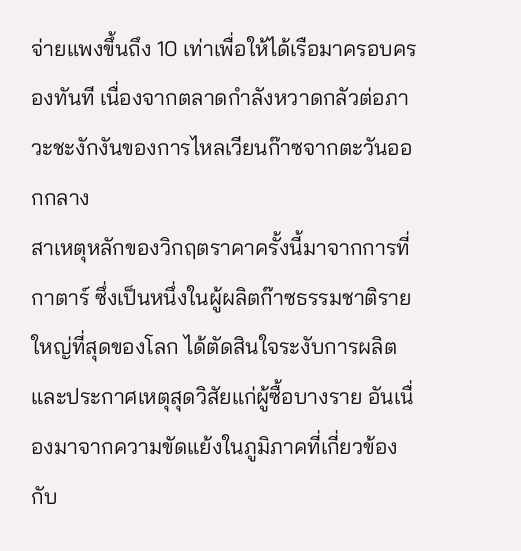จ่ายแพงขึ้นถึง 10 เท่าเพื่อให้ได้เรือมาครอบครองทันที เนื่องจากตลาดกำลังหวาดกลัวต่อภาวะชะงักงันของการไหลเวียนก๊าซจากตะวันออกกลาง
สาเหตุหลักของวิกฤตราคาครั้งนี้มาจากการที่กาตาร์ ซึ่งเป็นหนึ่งในผู้ผลิตก๊าซธรรมชาติรายใหญ่ที่สุดของโลก ได้ตัดสินใจระงับการผลิตและประกาศเหตุสุดวิสัยแก่ผู้ซื้อบางราย อันเนื่องมาจากความขัดแย้งในภูมิภาคที่เกี่ยวข้องกับ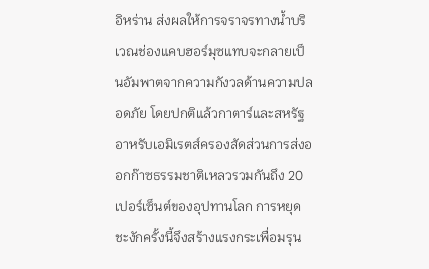อิหร่าน ส่งผลให้การจราจรทางน้ำบริเวณช่องแคบฮอร์มุซแทบจะกลายเป็นอัมพาตจากความกังวลด้านความปลอดภัย โดยปกติแล้วกาตาร์และสหรัฐอาหรับเอมิเรตส์ครองสัดส่วนการส่งออกก๊าซธรรมชาติเหลวรวมกันถึง 20 เปอร์เซ็นต์ของอุปทานโลก การหยุดชะงักครั้งนี้จึงสร้างแรงกระเพื่อมรุน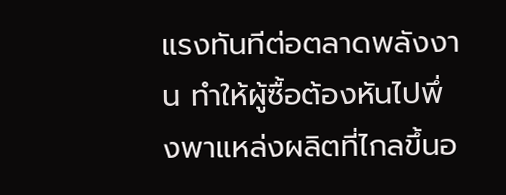แรงทันทีต่อตลาดพลังงาน ทำให้ผู้ซื้อต้องหันไปพึ่งพาแหล่งผลิตที่ไกลขึ้นอ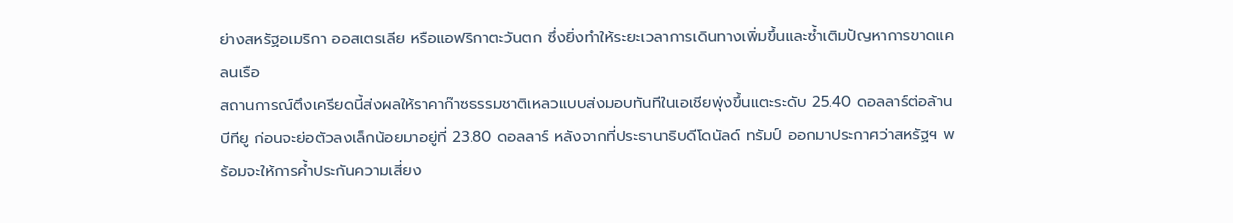ย่างสหรัฐอเมริกา ออสเตรเลีย หรือแอฟริกาตะวันตก ซึ่งยิ่งทำให้ระยะเวลาการเดินทางเพิ่มขึ้นและซ้ำเติมปัญหาการขาดแคลนเรือ
สถานการณ์ตึงเครียดนี้ส่งผลให้ราคาก๊าซธรรมชาติเหลวแบบส่งมอบทันทีในเอเชียพุ่งขึ้นแตะระดับ 25.40 ดอลลาร์ต่อล้านบีทียู ก่อนจะย่อตัวลงเล็กน้อยมาอยู่ที่ 23.80 ดอลลาร์ หลังจากที่ประธานาธิบดีโดนัลด์ ทรัมป์ ออกมาประกาศว่าสหรัฐฯ พร้อมจะให้การค้ำประกันความเสี่ยง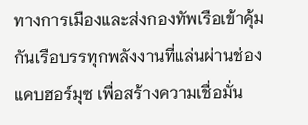ทางการเมืองและส่งกองทัพเรือเข้าคุ้มกันเรือบรรทุกพลังงานที่แล่นผ่านช่องแคบฮอร์มุซ เพื่อสร้างความเชื่อมั่น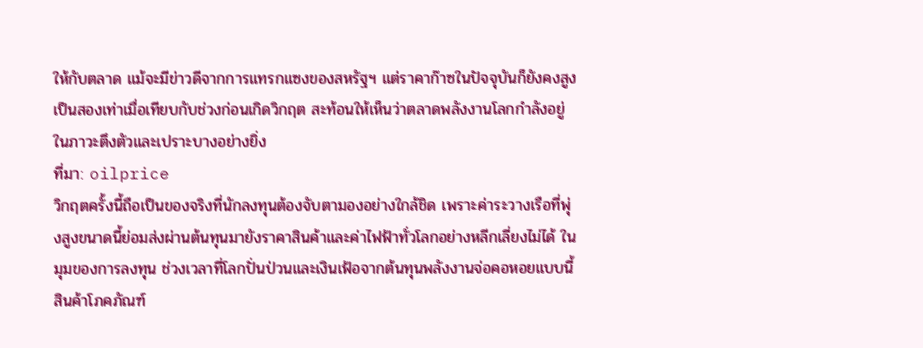ให้กับตลาด แม้จะมีข่าวดีจากการแทรกแซงของสหรัฐฯ แต่ราคาก๊าซในปัจจุบันก็ยังคงสูงเป็นสองเท่าเมื่อเทียบกับช่วงก่อนเกิดวิกฤต สะท้อนให้เห็นว่าตลาดพลังงานโลกกำลังอยู่ในภาวะตึงตัวและเปราะบางอย่างยิ่ง
ที่มา: oilprice
วิกฤตครั้งนี้ถือเป็นของจริงที่นักลงทุนต้องจับตามองอย่างใกล้ชิด เพราะค่าระวางเรือที่พุ่งสูงขนาดนี้ย่อมส่งผ่านต้นทุนมายังราคาสินค้าและค่าไฟฟ้าทั่วโลกอย่างหลีกเลี่ยงไม่ได้ ในมุมของการลงทุน ช่วงเวลาที่โลกปั่นป่วนและเงินเฟ้อจากต้นทุนพลังงานจ่อคอหอยแบบนี้ สินค้าโภคภัณฑ์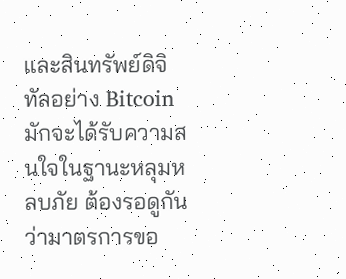และสินทรัพย์ดิจิทัลอย่าง Bitcoin มักจะได้รับความสนใจในฐานะหลุมหลบภัย ต้องรอดูกันว่ามาตรการขอ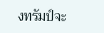งทรัมป์จะ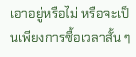เอาอยู่หรือไม่ หรือจะเป็นเพียงการซื้อเวลาสั้น ๆ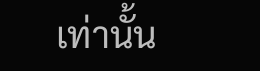เท่านั้น